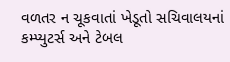વળતર ન ચૂકવાતાં ખેડૂતો સચિવાલયનાં કમ્પ્યુટર્સ અને ટેબલ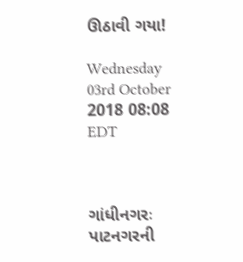ઊઠાવી ગયા!

Wednesday 03rd October 2018 08:08 EDT



ગાંધીનગરઃ પાટનગરની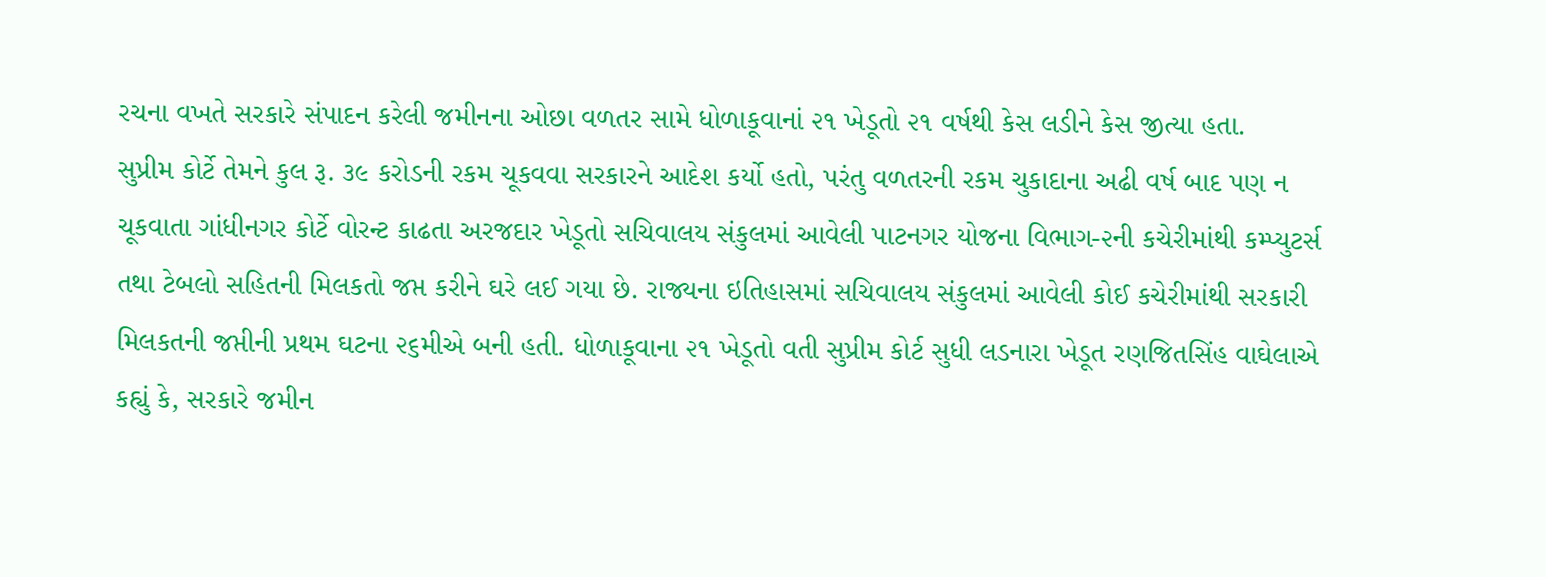રચના વખતે સરકારે સંપાદન કરેલી જમીનના ઓછા વળતર સામે ધોળાકૂવાનાં ૨૧ ખેડૂતો ૨૧ વર્ષથી કેસ લડીને કેસ જીત્યા હતા.
સુપ્રીમ કોર્ટે તેમને કુલ રૂ. ૩૯ કરોડની રકમ ચૂકવવા સરકારને આદેશ કર્યો હતો, પરંતુ વળતરની રકમ ચુકાદાના અઢી વર્ષ બાદ પણ ન ચૂકવાતા ગાંધીનગર કોર્ટે વોરન્ટ કાઢતા અરજદાર ખેડૂતો સચિવાલય સંકુલમાં આવેલી પાટનગર યોજના વિભાગ-૨ની કચેરીમાંથી કમ્પ્યુટર્સ તથા ટેબલો સહિતની મિલકતો જપ્ત કરીને ઘરે લઈ ગયા છે. રાજ્યના ઇતિહાસમાં સચિવાલય સંકુલમાં આવેલી કોઈ કચેરીમાંથી સરકારી મિલકતની જપ્તીની પ્રથમ ઘટના ૨૬મીએ બની હતી. ધોળાકૂવાના ૨૧ ખેડૂતો વતી સુપ્રીમ કોર્ટ સુધી લડનારા ખેડૂત રણજિતસિંહ વાઘેલાએ કહ્યું કે, સરકારે જમીન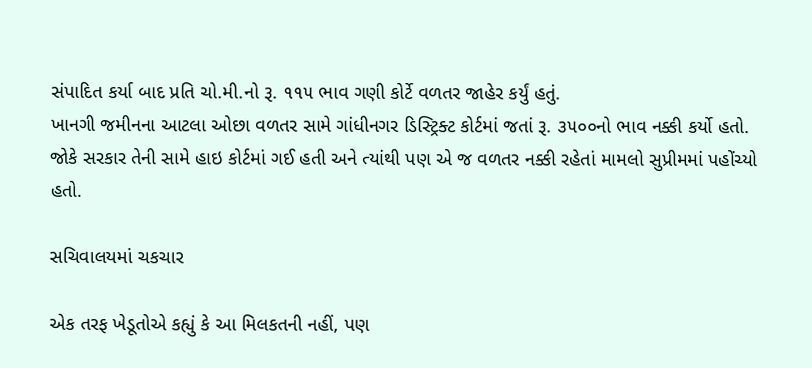સંપાદિત કર્યા બાદ પ્રતિ ચો.મી.નો રૂ. ૧૧૫ ભાવ ગણી કોર્ટે વળતર જાહેર કર્યું હતું.
ખાનગી જમીનના આટલા ઓછા વળતર સામે ગાંધીનગર ડિસ્ટ્રિક્ટ કોર્ટમાં જતાં રૂ. ૩૫૦૦નો ભાવ નક્કી કર્યો હતો. જોકે સરકાર તેની સામે હાઇ કોર્ટમાં ગઈ હતી અને ત્યાંથી પણ એ જ વળતર નક્કી રહેતાં મામલો સુપ્રીમમાં પહોંચ્યો હતો.

સચિવાલયમાં ચકચાર

એક તરફ ખેડૂતોએ કહ્યું કે આ મિલકતની નહીં, પણ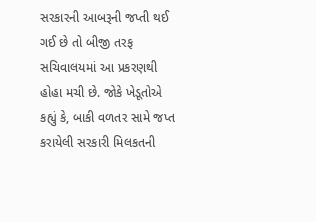સરકારની આબરૂની જપ્તી થઈ ગઈ છે તો બીજી તરફ સચિવાલયમાં આ પ્રકરણથી હોહા મચી છે. જોકે ખેડૂતોએ કહ્યું કે, બાકી વળતર સામે જપ્ત કરાયેલી સરકારી મિલકતની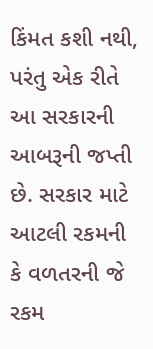કિંમત કશી નથી, પરંતુ એક રીતે આ સરકારની આબરૂની જપ્તી છે. સરકાર માટે આટલી રકમની કે વળતરની જે રકમ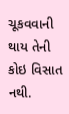ચૂકવવાની થાય તેની કોઇ વિસાત નથી.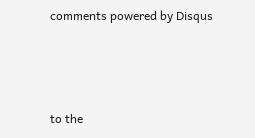comments powered by Disqus



to the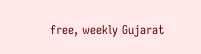free, weekly Gujarat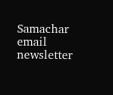Samachar email newsletter